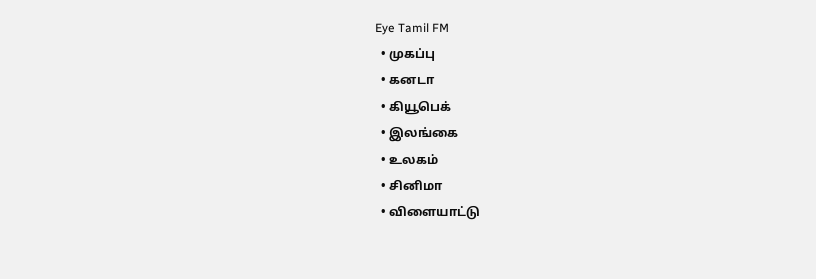Eye Tamil FM
  • முகப்பு
  • கனடா
  • கியூபெக்
  • இலங்கை
  • உலகம்
  • சினிமா
  • விளையாட்டு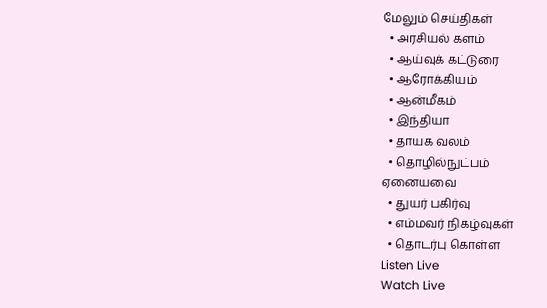மேலும் செய்திகள்
  • அரசியல் களம்
  • ஆய்வுக் கட்டுரை
  • ஆரோக்கியம்
  • ஆன்மீகம்
  • இந்தியா
  • தாயக வலம்
  • தொழில்நுட்பம்
ஏனையவை
  • துயர் பகிர்வு
  • எம்மவர் நிகழ்வுகள்
  • தொடர்பு கொள்ள
Listen Live
Watch Live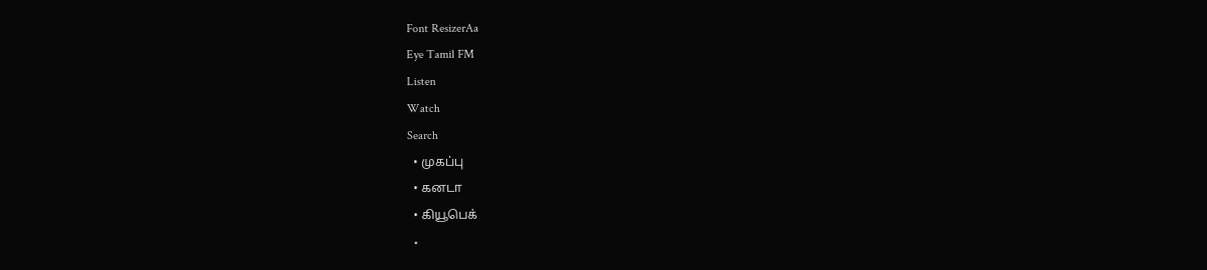Font ResizerAa
Eye Tamil FM
Listen
Watch
Search
  • முகப்பு
  • கனடா
  • கியூபெக்
  •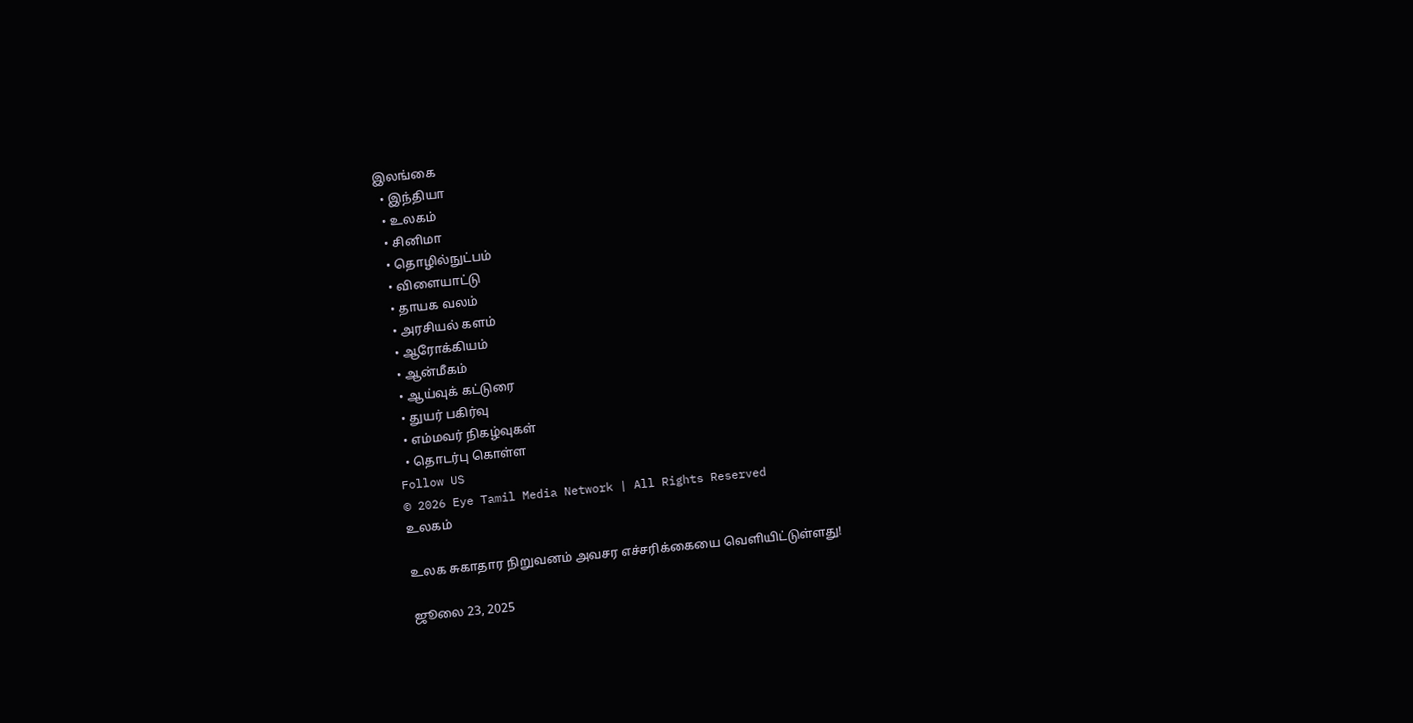இலங்கை
  • இந்தியா
  • உலகம்
  • சினிமா
  • தொழில்நுட்பம்
  • விளையாட்டு
  • தாயக வலம்
  • அரசியல் களம்
  • ஆரோக்கியம்
  • ஆன்மீகம்
  • ஆய்வுக் கட்டுரை
  • துயர் பகிர்வு
  • எம்மவர் நிகழ்வுகள்
  • தொடர்பு கொள்ள
Follow US
© 2026 Eye Tamil Media Network | All Rights Reserved
உலகம்

உலக சுகாதார நிறுவனம் அவசர எச்சரிக்கையை வெளியிட்டுள்ளது!

ஜூலை 23, 2025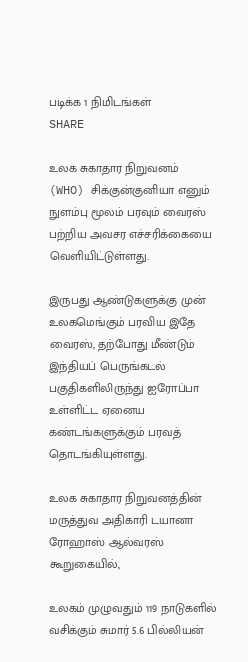படிக்க 1 நிமிடங்கள்
SHARE

உலக சுகாதார நிறுவனம் (WHO) சிக்குன்குனியா எனும் நுளம்பு மூலம் பரவும் வைரஸ் பற்றிய அவசர எச்சரிக்கையை வெளியிட்டுள்ளது.

இருபது ஆண்டுகளுக்கு முன் உலகமெங்கும் பரவிய இதே வைரஸ், தற்போது மீண்டும் இந்தியப் பெருங்கடல் பகுதிகளிலிருந்து ஐரோப்பா உள்ளிட்ட ஏனைய கண்டங்களுக்கும் பரவத் தொடங்கியுள்ளது.

உலக சுகாதார நிறுவனத்தின் மருத்துவ அதிகாரி டயானா ரோஹாஸ் ஆல்வரஸ் கூறுகையில்,

உலகம் முழுவதும் 119 நாடுகளில் வசிக்கும் சுமார் 5.6 பில்லியன்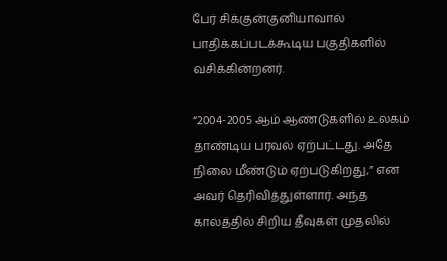பேர் சிக்குன்குனியாவால் பாதிக்கப்படக்கூடிய பகுதிகளில் வசிக்கின்றனர்.

“2004-2005 ஆம் ஆண்டுகளில் உலகம் தாண்டிய பரவல் ஏற்பட்டது. அதே நிலை மீண்டும் ஏற்படுகிறது,” என அவர் தெரிவித்துள்ளார். அந்த காலத்தில் சிறிய தீவுகள் முதலில்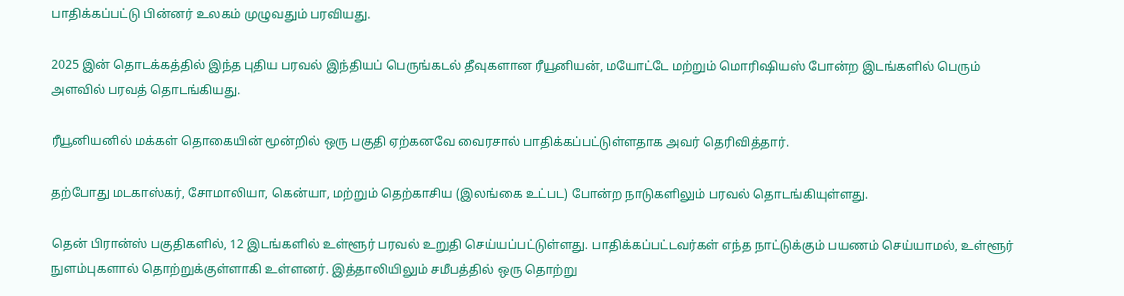பாதிக்கப்பட்டு பின்னர் உலகம் முழுவதும் பரவியது.

2025 இன் தொடக்கத்தில் இந்த புதிய பரவல் இந்தியப் பெருங்கடல் தீவுகளான ரீயூனியன், மயோட்டே மற்றும் மொரிஷியஸ் போன்ற இடங்களில் பெரும் அளவில் பரவத் தொடங்கியது.

ரீயூனியனில் மக்கள் தொகையின் மூன்றில் ஒரு பகுதி ஏற்கனவே வைரசால் பாதிக்கப்பட்டுள்ளதாக அவர் தெரிவித்தார்.

தற்போது மடகாஸ்கர், சோமாலியா, கென்யா, மற்றும் தெற்காசிய (இலங்கை உட்பட) போன்ற நாடுகளிலும் பரவல் தொடங்கியுள்ளது.

தென் பிரான்ஸ் பகுதிகளில், 12 இடங்களில் உள்ளூர் பரவல் உறுதி செய்யப்பட்டுள்ளது. பாதிக்கப்பட்டவர்கள் எந்த நாட்டுக்கும் பயணம் செய்யாமல், உள்ளூர் நுளம்புகளால் தொற்றுக்குள்ளாகி உள்ளனர். இத்தாலியிலும் சமீபத்தில் ஒரு தொற்று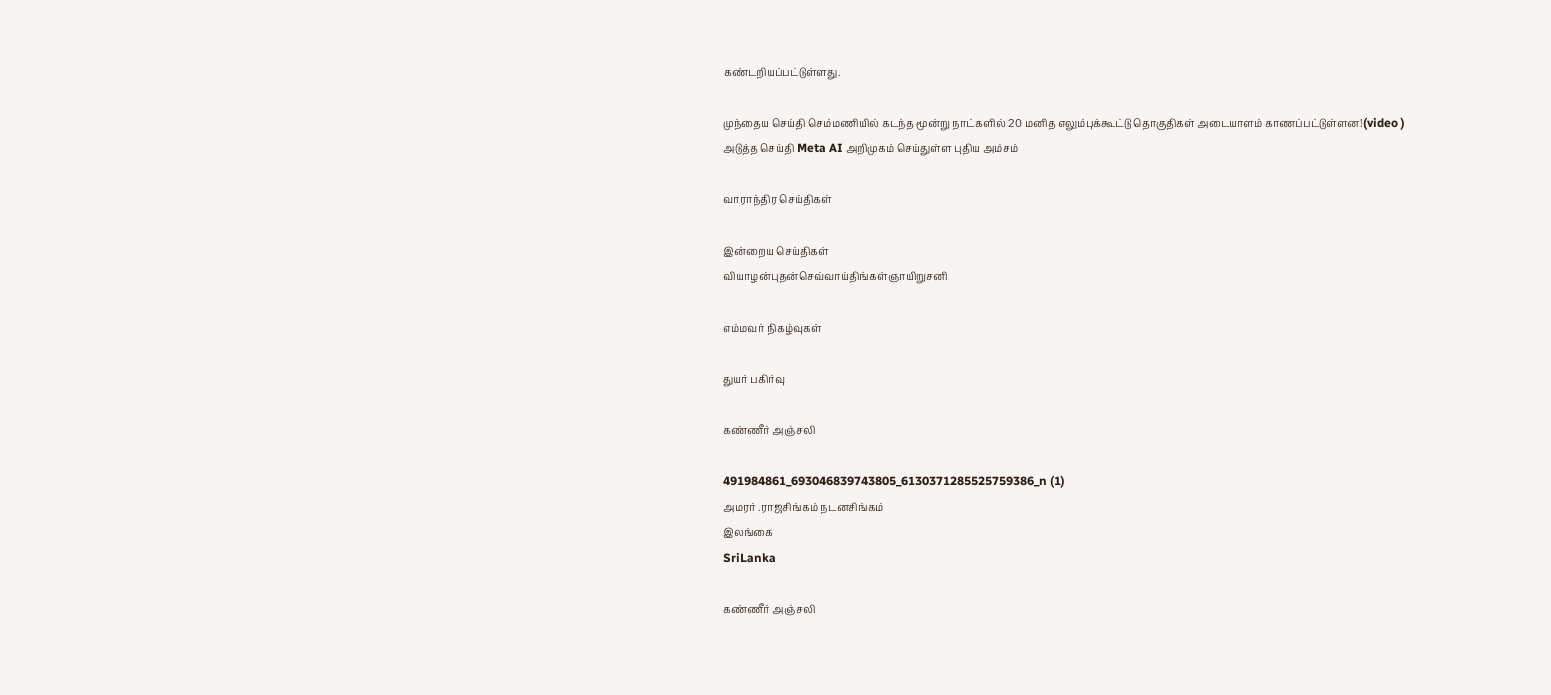கண்டறியப்பட்டுள்ளது.

முந்தைய செய்தி செம்மணியில் கடந்த மூன்று நாட்களில் 20 மனித எலும்புக்கூட்டு தொகுதிகள் அடையாளம் காணப்பட்டுள்ளன!(video )
அடுத்த செய்தி Meta AI அறிமுகம் செய்துள்ள புதிய அம்சம்

வாராந்திர செய்திகள்

இன்றைய செய்திகள்
வியாழன்புதன்செவ்வாய்திங்கள்ஞாயிறுசனி

எம்மவர் நிகழ்வுகள்

துயர் பகிர்வு

கண்ணீர் அஞ்சலி

491984861_693046839743805_6130371285525759386_n (1)
அமரர் .ராஜசிங்கம் நடனசிங்கம்
இலங்கை
SriLanka

கண்ணீர் அஞ்சலி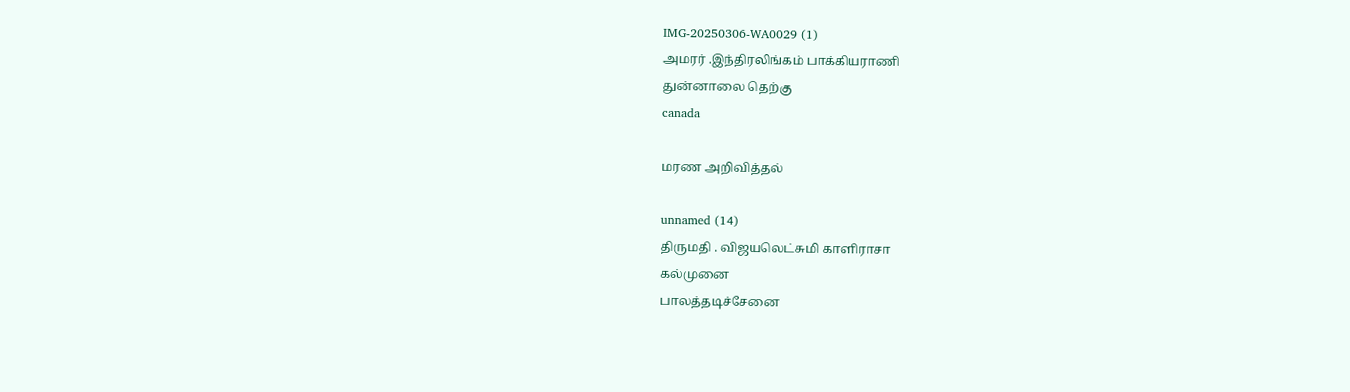IMG-20250306-WA0029 (1)
அமரர் .இந்திரலிங்கம் பாக்கியராணி
துன்னாலை தெற்கு
canada

மரண அறிவித்தல்

unnamed (14)
திருமதி . விஜயலெட்சுமி காளிராசா
கல்முனை
பாலத்தடிச்சேனை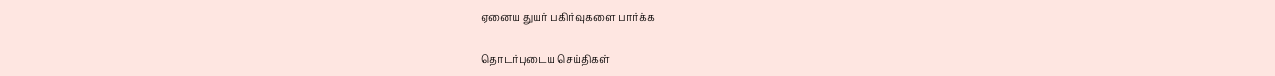ஏனைய துயர் பகிர்வுகளை பார்க்க

தொடர்புடைய செய்திகள்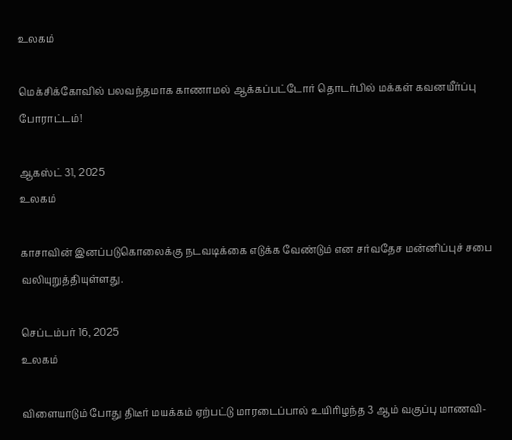உலகம்

மெக்சிக்கோவில் பலவந்தமாக காணாமல் ஆக்கப்பட்டோர் தொடர்பில் மக்கள் கவனயீர்ப்பு போராட்டம்!

ஆகஸ்ட் 31, 2025
உலகம்

காசாவின் இனப்படுகொலைக்கு நடவடிக்கை எடுக்க வேண்டும் என சர்வதேச மன்னிப்புச் சபை வலியுறுத்தியுள்ளது.

செப்டம்பர் 16, 2025
உலகம்

விளையாடும் போது திடீர் மயக்கம் ஏற்பட்டு மாரடைப்பால் உயிரிழந்த 3 ஆம் வகுப்பு மாணவி-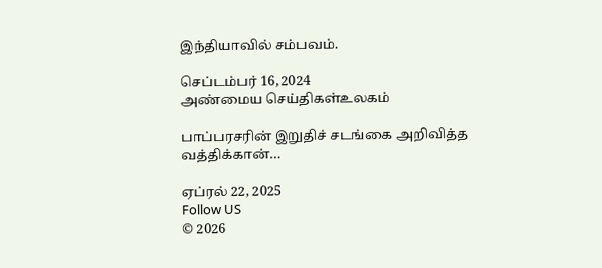இந்தியாவில் சம்பவம்.

செப்டம்பர் 16, 2024
அண்மைய செய்திகள்உலகம்

பாப்பரசரின் இறுதிச் சடங்கை அறிவித்த வத்திக்கான்…

ஏப்ரல் 22, 2025
Follow US
© 2026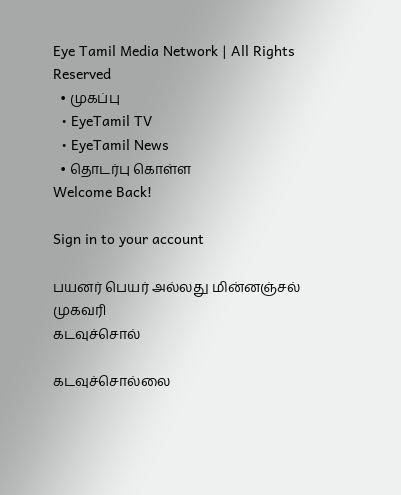Eye Tamil Media Network | All Rights Reserved
  • முகப்பு
  • EyeTamil TV
  • EyeTamil News
  • தொடர்பு கொள்ள
Welcome Back!

Sign in to your account

பயனர் பெயர் அல்லது மின்னஞ்சல் முகவரி
கடவுச்சொல்

கடவுச்சொல்லை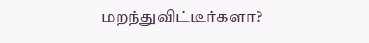மறந்துவிட்டீர்களா?